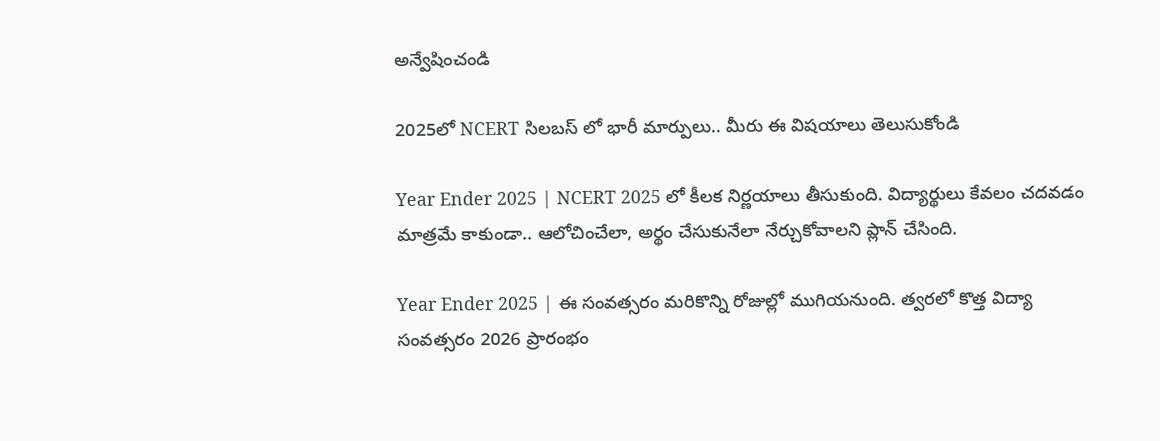అన్వేషించండి

2025లో NCERT సిలబస్ లో భారీ మార్పులు.. మీరు ఈ విషయాలు తెలుసుకోండి

Year Ender 2025 | NCERT 2025 లో కీలక నిర్ణయాలు తీసుకుంది. విద్యార్థులు కేవలం చదవడం మాత్రమే కాకుండా.. ఆలోచించేలా, అర్థం చేసుకునేలా నేర్చుకోవాలని ప్లాన్ చేసింది.

Year Ender 2025 | ఈ సంవత్సరం మరికొన్ని రోజుల్లో ముగియనుంది. త్వరలో కొత్త విద్యా సంవత్సరం 2026 ప్రారంభం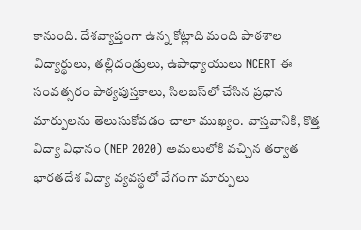కానుంది. దేశవ్యాప్తంగా ఉన్న కోట్లాది మంది పాఠశాల విద్యార్థులు, తల్లిదండ్రులు, ఉపాధ్యాయులు NCERT ఈ సంవత్సరం పాఠ్యపుస్తకాలు, సిలబస్‌లో చేసిన ప్రధాన మార్పులను తెలుసుకోవడం చాలా ముఖ్యం. వాస్తవానికి, కొత్త విద్యా విధానం (NEP 2020) అమలులోకి వచ్చిన తర్వాత భారతదేశ విద్యా వ్యవస్థలో వేగంగా మార్పులు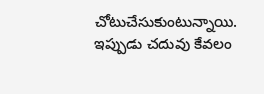చోటుచేసుకుంటున్నాయి. ఇప్పుడు చదువు కేవలం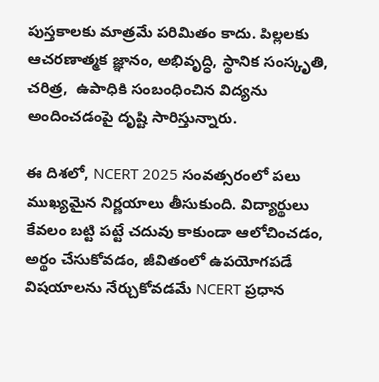పుస్తకాలకు మాత్రమే పరిమితం కాదు. పిల్లలకు ఆచరణాత్మక జ్ఞానం, అభివృద్ధి, స్థానిక సంస్కృతి, చరిత్ర,  ఉపాధికి సంబంధించిన విద్యను అందించడంపై దృష్టి సారిస్తున్నారు.

ఈ దిశలో, NCERT 2025 సంవత్సరంలో పలు ముఖ్యమైన నిర్ణయాలు తీసుకుంది. విద్యార్థులు కేవలం బట్టి పట్టే చదువు కాకుండా ఆలోచించడం, అర్థం చేసుకోవడం, జీవితంలో ఉపయోగపడే విషయాలను నేర్చుకోవడమే NCERT ప్రధాన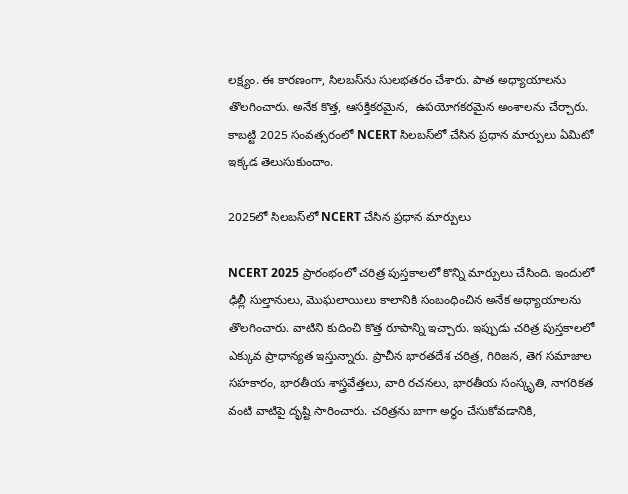లక్ష్యం. ఈ కారణంగా, సిలబస్‌ను సులభతరం చేశారు. పాత అధ్యాయాలను తొలగించారు. అనేక కొత్త, ఆసక్తికరమైన,  ఉపయోగకరమైన అంశాలను చేర్చారు. కాబట్టి 2025 సంవత్సరంలో NCERT సిలబస్‌లో చేసిన ప్రధాన మార్పులు ఏమిటో ఇక్కడ తెలుసుకుందాం.

2025లో సిలబస్‌లో NCERT చేసిన ప్రధాన మార్పులు

NCERT 2025 ప్రారంభంలో చరిత్ర పుస్తకాలలో కొన్ని మార్పులు చేసింది. ఇందులో ఢిల్లీ సుల్తానులు, మొఘలాయిలు కాలానికి సంబంధించిన అనేక అధ్యాయాలను తొలగించారు. వాటిని కుదించి కొత్త రూపాన్ని ఇచ్చారు. ఇప్పుడు చరిత్ర పుస్తకాలలో ఎక్కువ ప్రాధాన్యత ఇస్తున్నారు. ప్రాచీన భారతదేశ చరిత్ర, గిరిజన, తెగ సమాజాల సహకారం, భారతీయ శాస్త్రవేత్తలు, వారి రచనలు, భారతీయ సంస్కృతి, నాగరికత వంటి వాటిపై దృష్టి సారించారు. చరిత్రను బాగా అర్థం చేసుకోవడానికి,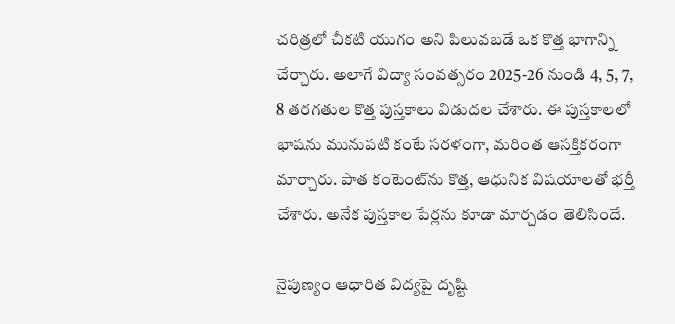చరిత్రలో చీకటి యుగం అని పిలువబడే ఒక కొత్త భాగాన్ని చేర్చారు. అలాగే విద్యా సంవత్సరం 2025-26 నుండి 4, 5, 7, 8 తరగతుల కొత్త పుస్తకాలు విడుదల చేశారు. ఈ పుస్తకాలలో భాషను మునుపటి కంటే సరళంగా, మరింత ఆసక్తికరంగా మార్చారు. పాత కంటెంట్‌ను కొత్త, ఆధునిక విషయాలతో భర్తీ చేశారు. అనేక పుస్తకాల పేర్లను కూడా మార్చడం తెలిసిందే.

నైపుణ్యం ఆధారిత విద్యపై దృష్టి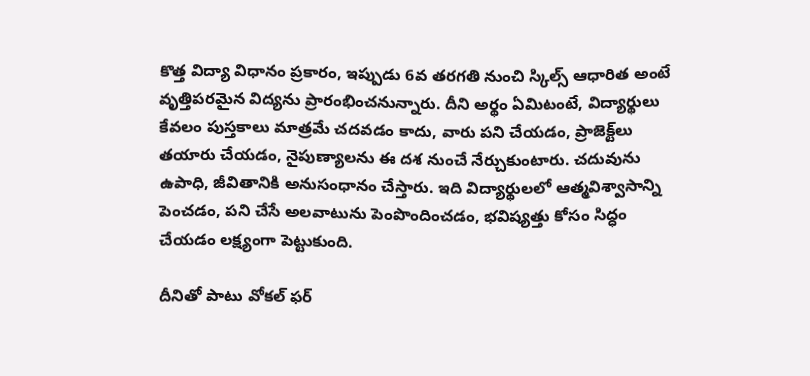కొత్త విద్యా విధానం ప్రకారం, ఇప్పుడు 6వ తరగతి నుంచి స్కిల్స్ ఆధారిత అంటే వృత్తిపరమైన విద్యను ప్రారంభించనున్నారు. దీని అర్థం ఏమిటంటే, విద్యార్థులు కేవలం పుస్తకాలు మాత్రమే చదవడం కాదు, వారు పని చేయడం, ప్రాజెక్ట్‌లు తయారు చేయడం, నైపుణ్యాలను ఈ దశ నుంచే నేర్చుకుంటారు. చదువును ఉపాధి, జీవితానికి అనుసంధానం చేస్తారు. ఇది విద్యార్థులలో ఆత్మవిశ్వాసాన్ని పెంచడం, పని చేసే అలవాటును పెంపొందించడం, భవిష్యత్తు కోసం సిద్ధం చేయడం లక్ష్యంగా పెట్టుకుంది.

దీనితో పాటు వోకల్ ఫర్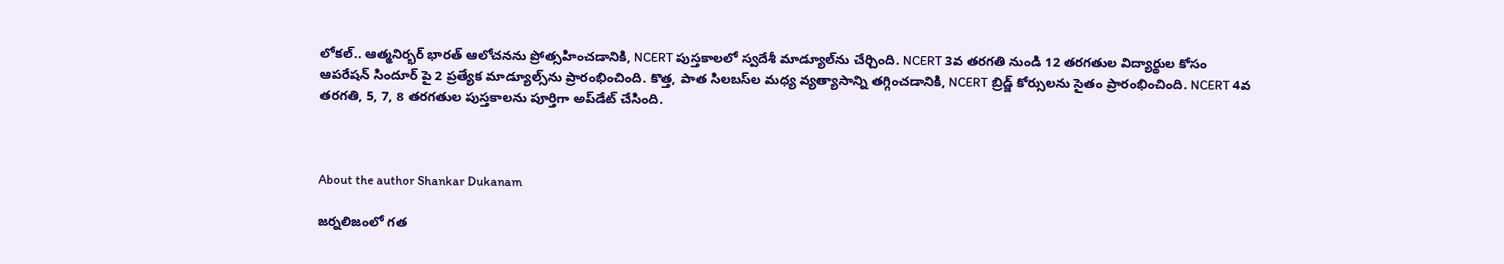లోకల్.. ఆత్మనిర్భర్ భారత్ ఆలోచనను ప్రోత్సహించడానికి, NCERT పుస్తకాలలో స్వదేశీ మాడ్యూల్‌ను చేర్చింది. NCERT 3వ తరగతి నుండి 12 తరగతుల విద్యార్థుల కోసం ఆపరేషన్ సిందూర్ పై 2 ప్రత్యేక మాడ్యూల్స్‌ను ప్రారంభించింది. కొత్త, పాత సిలబస్‌ల మధ్య వ్యత్యాసాన్ని తగ్గించడానికి, NCERT బ్రిడ్జ్ కోర్సులను సైతం ప్రారంభించింది. NCERT 4వ తరగతి, 5, 7, 8 తరగతుల పుస్తకాలను పూర్తిగా అప్‌డేట్ చేసింది.



About the author Shankar Dukanam

జర్నలిజంలో గత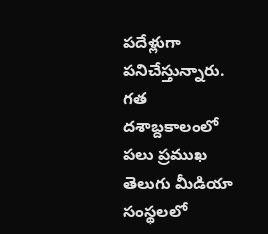పదేళ్లుగా పనిచేస్తున్నారు. గత దశాబ్దకాలంలో పలు ప్రముఖ తెలుగు మీడియా సంస్థలలో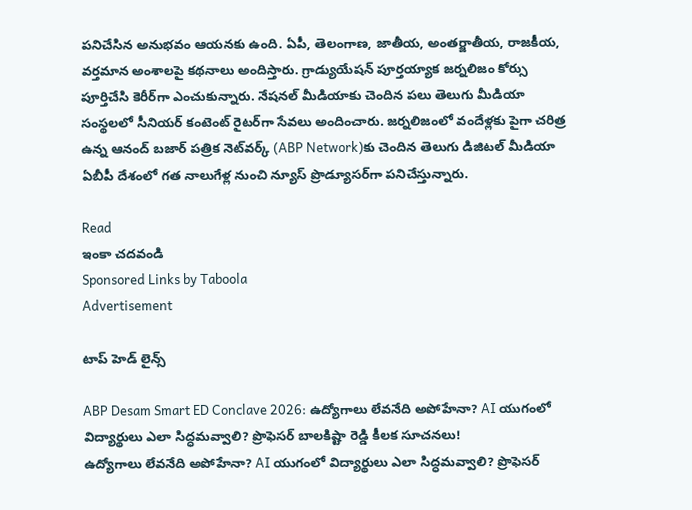పనిచేసిన అనుభవం ఆయనకు ఉంది. ఏపీ, తెలంగాణ, జాతీయ, అంతర్జాతీయ, రాజకీయ, వర్తమాన అంశాలపై కథనాలు అందిస్తారు. గ్రాడ్యుయేషన్ పూర్తయ్యాక జర్నలిజం కోర్సు పూర్తిచేసి కెరీర్‌గా ఎంచుకున్నారు. నేషనల్ మీడియాకు చెందిన పలు తెలుగు మీడియా సంస్థలలో సీనియర్ కంటెంట్ రైటర్‌గా సేవలు అందించారు. జర్నలిజంలో వందేళ్లకు పైగా చరిత్ర ఉన్న ఆనంద్ బజార్ పత్రిక నెట్‌వర్క్ (ABP Network)కు చెందిన తెలుగు డిజిటల్ మీడియా ఏబీపీ దేశంలో గత నాలుగేళ్ల నుంచి న్యూస్ ప్రొడ్యూసర్‌గా పనిచేస్తున్నారు.

Read
ఇంకా చదవండి
Sponsored Links by Taboola
Advertisement

టాప్ హెడ్ లైన్స్

ABP Desam Smart ED Conclave 2026: ఉద్యోగాలు లేవనేది అపోహేనా? AI యుగంలో విద్యార్థులు ఎలా సిద్ధమవ్వాలి? ప్రొఫెసర్ బాలకిష్టా రెడ్డి కీలక సూచనలు!
ఉద్యోగాలు లేవనేది అపోహేనా? AI యుగంలో విద్యార్థులు ఎలా సిద్ధమవ్వాలి? ప్రొఫెసర్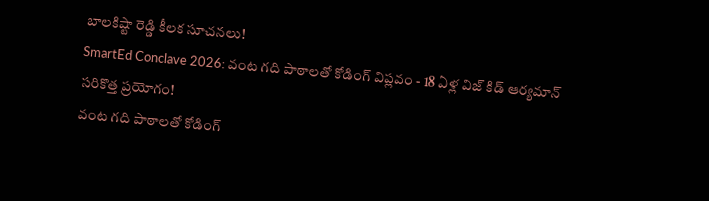బాలకిష్టా రెడ్డి కీలక సూచనలు!
SmartEd Conclave 2026: వంట గది పాఠాలతో కోడింగ్ విప్లవం - 18 ఏళ్ల విజ్ కిడ్ ఆర్యమాన్ సరికొత్త ప్రయోగం!
వంట గది పాఠాలతో కోడింగ్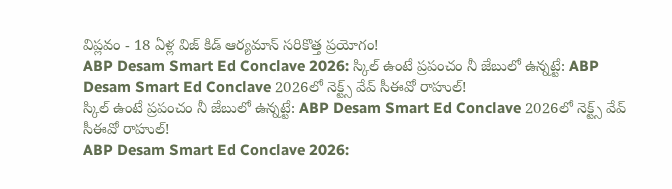విప్లవం - 18 ఏళ్ల విజ్ కిడ్ ఆర్యమాన్ సరికొత్త ప్రయోగం!
ABP Desam Smart Ed Conclave 2026: స్కిల్ ఉంటే ప్రపంచం నీ జేబులో ఉన్నట్టే: ABP Desam Smart Ed Conclave 2026లో నెక్ట్స్‌ వేవ్‌ సీఈవో రాహుల్‌!
స్కిల్ ఉంటే ప్రపంచం నీ జేబులో ఉన్నట్టే: ABP Desam Smart Ed Conclave 2026లో నెక్ట్స్‌ వేవ్‌ సీఈవో రాహుల్‌!
ABP Desam Smart Ed Conclave 2026: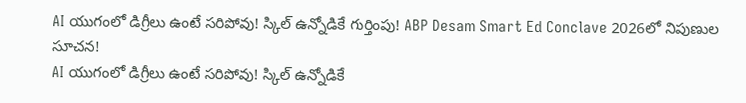AI యుగంలో డిగ్రీలు ఉంటే సరిపోవు! స్కిల్ ఉన్నోడికే గుర్తింపు! ABP Desam Smart Ed Conclave 2026లో నిపుణుల సూచన!
AI యుగంలో డిగ్రీలు ఉంటే సరిపోవు! స్కిల్ ఉన్నోడికే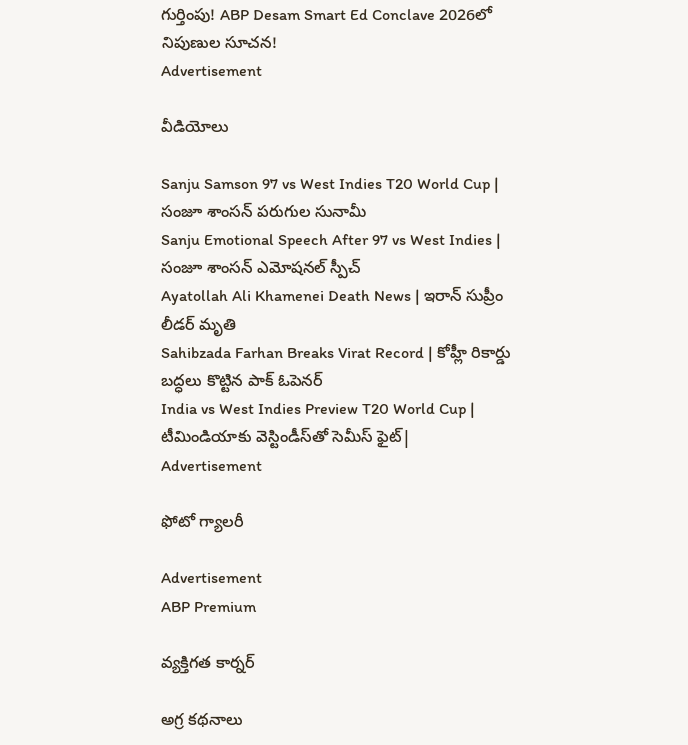గుర్తింపు! ABP Desam Smart Ed Conclave 2026లో నిపుణుల సూచన!
Advertisement

వీడియోలు

Sanju Samson 97 vs West Indies T20 World Cup | సంజూ శాంసన్ పరుగుల సునామీ
Sanju Emotional Speech After 97 vs West Indies | సంజూ శాంసన్ ఎమోషనల్ స్పీచ్
Ayatollah Ali Khamenei Death News | ఇరాన్ సుప్రీం లీడర్ మృతి
Sahibzada Farhan Breaks Virat Record | కోహ్లీ రికార్డు బద్ధలు కొట్టిన పాక్ ఓపెనర్
India vs West Indies Preview T20 World Cup | టీమిండియాకు వెస్టిండీస్‌తో సెమీస్ ఫైట్|
Advertisement

ఫోటో గ్యాలరీ

Advertisement
ABP Premium

వ్యక్తిగత కార్నర్

అగ్ర కథనాలు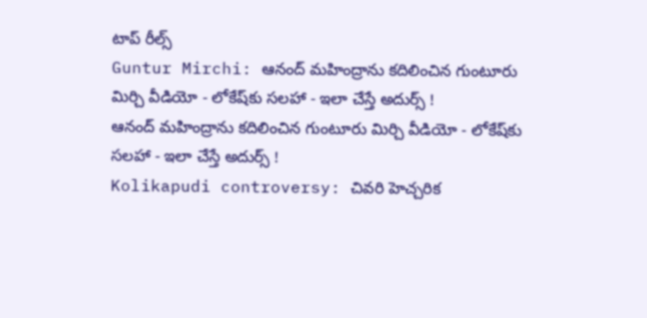టాప్ రీల్స్
Guntur Mirchi: ఆనంద్ మహింద్రాను కదిలించిన గుంటూరు మిర్చి వీడియో - లోకేష్‌కు సలహా - ఇలా చేస్తే అదుర్స్ !
ఆనంద్ మహింద్రాను కదిలించిన గుంటూరు మిర్చి వీడియో - లోకేష్‌కు సలహా - ఇలా చేస్తే అదుర్స్ !
Kolikapudi controversy: చివరి హెచ్చరిక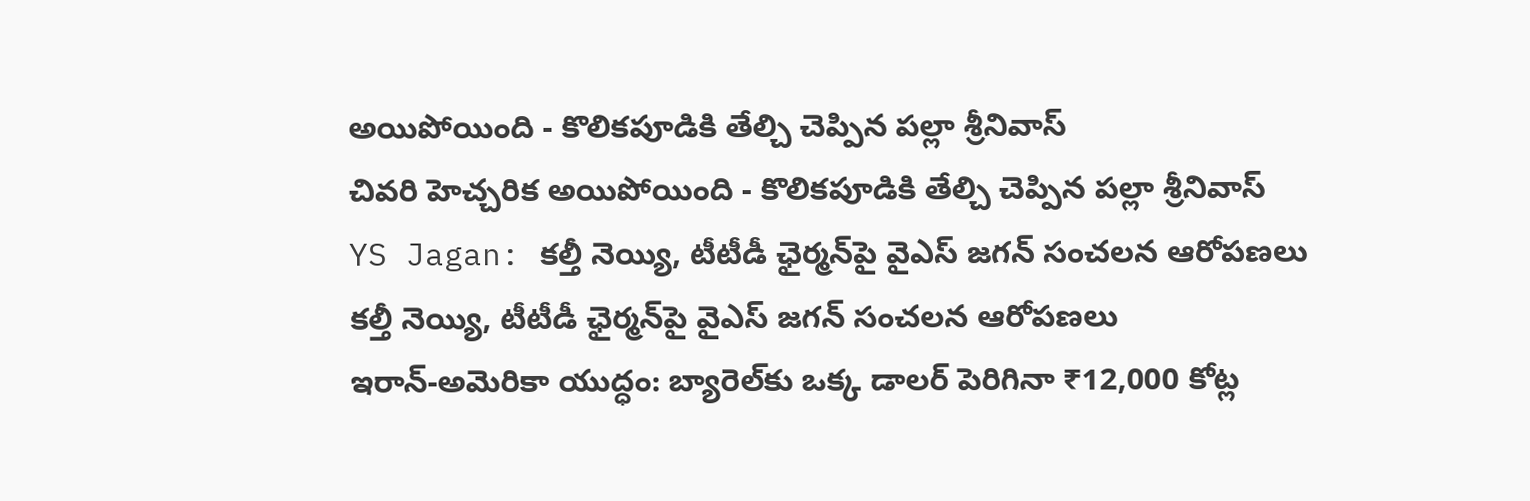అయిపోయింది - కొలికపూడికి తేల్చి చెప్పిన పల్లా శ్రీనివాస్
చివరి హెచ్చరిక అయిపోయింది - కొలికపూడికి తేల్చి చెప్పిన పల్లా శ్రీనివాస్
YS Jagan: కల్తీ నెయ్యి, టీటీడీ ఛైర్మన్‌పై వైఎస్ జగన్ సంచలన ఆరోపణలు
కల్తీ నెయ్యి, టీటీడీ ఛైర్మన్‌పై వైఎస్ జగన్ సంచలన ఆరోపణలు
ఇరాన్‌-అమెరికా యుద్ధం: బ్యారెల్‌కు ఒక్క డాలర్‌ పెరిగినా ₹12,000 కోట్ల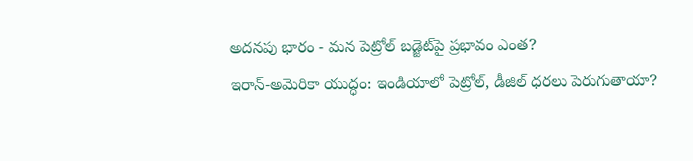అదనపు భారం - మన పెట్రోల్‌ బడ్జెట్‌పై ప్రభావం ఎంత?
ఇరాన్‌-అమెరికా యుద్ధం: ఇండియాలో పెట్రోల్, డీజిల్‌ ధరలు పెరుగుతాయా?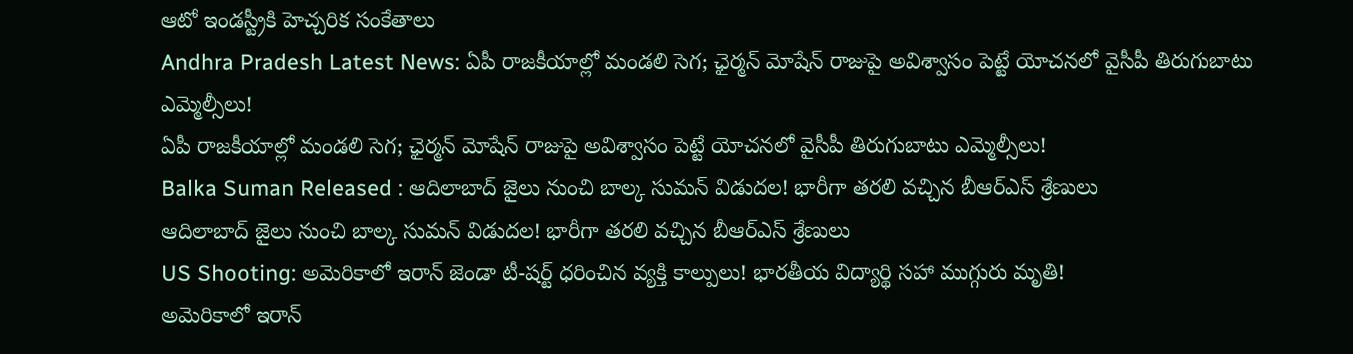ఆటో ఇండస్ట్రీకి హెచ్చరిక సంకేతాలు
Andhra Pradesh Latest News: ఏపీ రాజకీయాల్లో మండలి సెగ; ఛైర్మన్‌ మోషేన్‌ రాజుపై అవిశ్వాసం పెట్టే యోచనలో వైసీపీ తిరుగుబాటు ఎమ్మెల్సీలు!
ఏపీ రాజకీయాల్లో మండలి సెగ; ఛైర్మన్‌ మోషేన్‌ రాజుపై అవిశ్వాసం పెట్టే యోచనలో వైసీపీ తిరుగుబాటు ఎమ్మెల్సీలు!
Balka Suman Released : ఆదిలాబాద్ జైలు నుంచి బాల్క సుమన్ విడుదల! భారీగా తరలి వచ్చిన బీఆర్‌ఎస్‌ శ్రేణులు
ఆదిలాబాద్ జైలు నుంచి బాల్క సుమన్ విడుదల! భారీగా తరలి వచ్చిన బీఆర్‌ఎస్‌ శ్రేణులు
US Shooting: అమెరికాలో ఇరాన్ జెండా టీ-షర్ట్ ధరించిన వ్యక్తి కాల్పులు! భారతీయ విద్యార్థి సహా ముగ్గురు మృతి!
అమెరికాలో ఇరాన్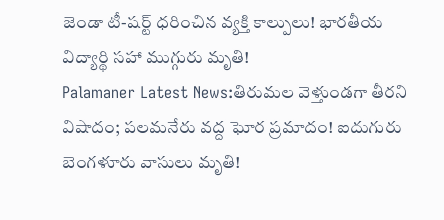జెండా టీ-షర్ట్ ధరించిన వ్యక్తి కాల్పులు! భారతీయ విద్యార్థి సహా ముగ్గురు మృతి!
Palamaner Latest News:తిరుమల వెళ్తుండగా తీరని విషాదం; పలమనేరు వద్ద ఘోర ప్రమాదం! ఐదుగురు బెంగళూరు వాసులు మృతి!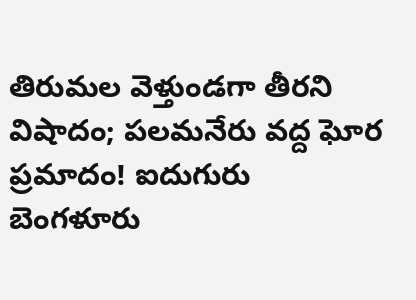తిరుమల వెళ్తుండగా తీరని విషాదం; పలమనేరు వద్ద ఘోర ప్రమాదం! ఐదుగురు బెంగళూరు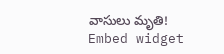వాసులు మృతి!
Embed widget